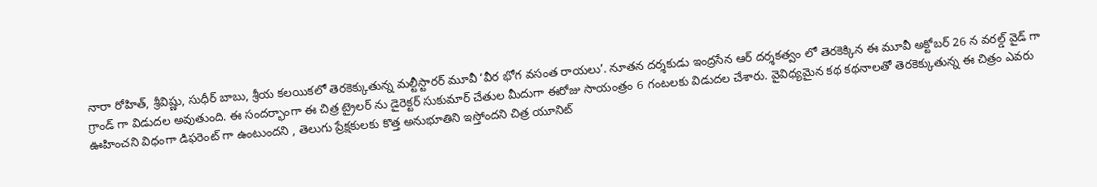నారా రోహిత్, శ్రీవిష్ణు, సుధీర్ బాబు, శ్రీయ కలయికలో తెరకెక్కుతున్న మల్టీస్టారర్ మూవీ ‘వీర భోగ వసంత రాయలు’. నూతన దర్శకుడు ఇంద్రసేన ఆర్ దర్శకత్వం లో తెరకెక్కిన ఈ మూవీ అక్టోబర్ 26 న వరల్డ్ వైడ్ గా గ్రాండ్ గా విడుదల అవుతుంది. ఈ సందర్భాంగా ఈ చిత్ర ట్రైలర్ ను డైరెక్టర్ సుకుమార్ చేతుల మీదుగా ఈరోజు సాయంత్రం 6 గంటలకు విడుదల చేశారు. వైవిధ్యమైన కథ కథనాలతో తెరకెక్కుతున్న ఈ చిత్రం ఎవరు ఊహించని విధంగా డిఫరెంట్ గా ఉంటుందని , తెలుగు ప్రేక్షకులకు కొత్త అనుభూతిని ఇస్తోందని చిత్ర యూనిట్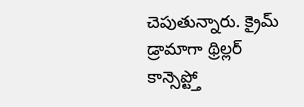చెపుతున్నారు. క్రైమ్ డ్రామాగా థ్రిల్లర్ కాన్సెప్ట్తో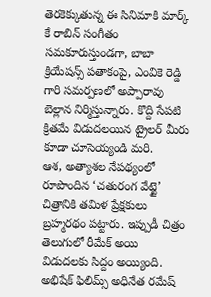తెరకెక్కుతున్న ఈ సినిమాకి మార్క్ కే రాబిన్ సంగీతం సమకూరుస్తుండగా, బాబా క్రియేషన్స్ పతాకంపై, ఎంవికె రెడ్డి గారి సమర్పణలో అప్పారావు బెల్లాన నిర్మిస్తున్నారు. కొద్ది సేపటి క్రితమే విడుదలయిన ట్రైలర్ మీరు కూడా చూసెయ్యండి మరి.
ఆశ, అత్యాశల నేపథ్యంలో రూపొందిన ‘చతురంగ వేట్టై’ చిత్రానికి తమిళ ప్రేక్షకులు బ్రహ్మరథం పట్టారు. ఇప్పుడీ చిత్రం తెలుగులో రీమేక్ అయి విడుదలకు సిద్దం అయ్యింది. అభిషేక్ ఫిలిమ్స్ అధినేత రమేష్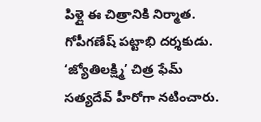పిళ్లై ఈ చిత్రానికి నిర్మాత. గోపీగణేష్ పట్టాభి దర్శకుడు. ‘జ్యోతిలక్ష్మి’ చిత్ర ఫేమ్ సత్యదేవ్ హీరోగా నటించారు.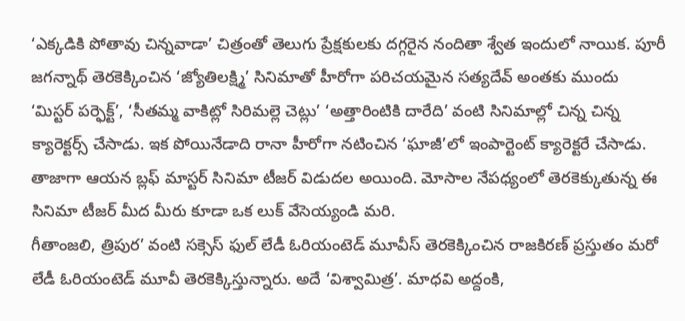‘ఎక్కడికి పోతావు చిన్నవాడా’ చిత్రంతో తెలుగు ప్రేక్షకులకు దగ్గరైన నందితా శ్వేత ఇందులో నాయిక. పూరీ జగన్నాథ్ తెరకెక్కించిన ‘జ్యోతిలక్ష్మి’ సినిమాతో హీరోగా పరిచయమైన సత్యదేవ్ అంతకు ముందు ‘మిస్టర్ పర్ఫెక్ట్’, ‘సీతమ్మ వాకిట్లో సిరిమల్లె చెట్లు’ ‘అత్తారింటికి దారేది’ వంటి సినిమాల్లో చిన్న చిన్న క్యారెక్టర్స్ చేసాడు. ఇక పోయినేడాది రానా హీరోగా నటించిన ‘ఘాజీ’లో ఇంపార్టెంట్ క్యారెక్టరే చేసాడు. తాజాగా ఆయన బ్లఫ్ మాస్టర్ సినిమా టీజర్ విడుదల అయింది. మోసాల నేపధ్యంలో తెరకెక్కుతున్న ఈ సినిమా టీజర్ మీద మీరు కూడా ఒక లుక్ వేసెయ్యండి మరి.
గీతాంజలి, త్రిపుర’ వంటి సక్సెస్ ఫుల్ లేడీ ఓరియంటెడ్ మూవీస్ తెరకెక్కించిన రాజకిరణ్ ప్రస్తుతం మరో లేడీ ఓరియంటెడ్ మూవీ తెరకెక్కిస్తున్నారు. అదే ‘విశ్వామిత్ర’. మాధవి అద్దంకి,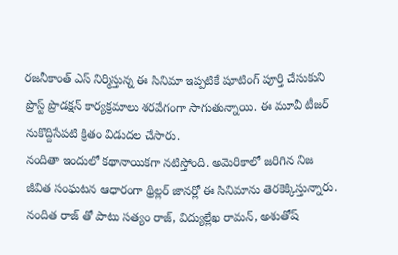రజనీకాంత్ ఎస్ నిర్మిస్తున్న ఈ సినిమా ఇప్పటికే షూటింగ్ పూర్తి చేసుకుని ప్రొస్ట్ ప్రొడక్షన్ కార్యక్రమాలు శరవేగంగా సాగుతున్నాయి. ఈ మూవీ టీజర్ నుకొద్దిసేపటి క్రితం విడుదల చేసారు.
నందితా ఇందులో కథానాయికగా నటిస్తోంది. అమెరికాలో జరిగిన నిజ జీవిత సంఘటన ఆధారంగా థ్రిల్లర్ జానర్లో ఈ సినిమాను తెరకెక్కిస్తున్నారు. నందిత రాజ్ తో పాటు సత్యం రాజ్, విద్యుల్లేఖ రామన్, అశుతోష్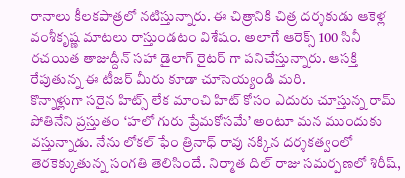రానాలు కీలకపాత్రలో నటిస్తున్నారు. ఈ చిత్రానికి చిత్ర దర్శకుడు ఆకెళ్ల వంశీకృష్ణ మాటలు రాస్తుండటం విశేషం. అలాగే ఆరెక్స్ 100 సినీ రచయిత తాజుద్దీన్ సహా డైలాగ్ రైటర్ గా పనిచేస్తున్నారు. ఆసక్తి రేపుతున్న ఈ టీజర్ మీరు కూడా చూసెయ్యండి మరి.
కొన్నాళ్లుగా సరైన హిట్స్ లేక మాంచి హిట్ కోసం ఎదురు చూస్తున్న రామ్ పోతినేని ప్రస్తుతం ‘హలో గురు ప్రేమకోసమే’ అంటూ మన ముందుకు వస్తున్నాడు. నేను లోకల్ ఫేం త్రినాధ్ రావు నక్కిన దర్శకత్వంలో తెరకెక్కుతున్న సంగతి తెలిసిందే. నిర్మాత దిల్ రాజు సమర్పణలో శిరీష్,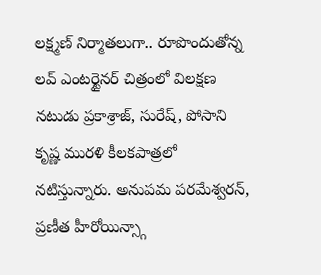లక్ష్మణ్ నిర్మాతలుగా.. రూపొందుతోన్న లవ్ ఎంటర్టైనర్ చిత్రంలో విలక్షణ నటుడు ప్రకాశ్రాజ్, సురేష్, పోసాని కృష్ణ మురళి కీలకపాత్రలో నటిస్తున్నారు. అనుపమ పరమేశ్వరన్, ప్రణీత హీరోయిన్స్గా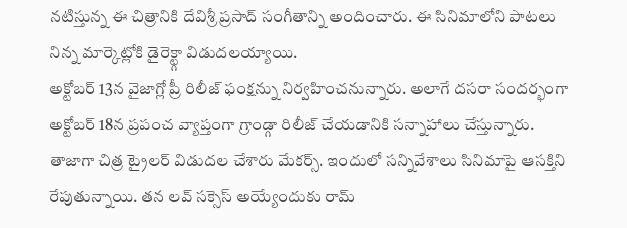నటిస్తున్న ఈ చిత్రానికి దేవిశ్రీ ప్రసాద్ సంగీతాన్ని అందించారు. ఈ సినిమాలోని పాటలు నిన్న మార్కెట్లోకి డైరెక్ట్గా విడుదలయ్యాయి.
అక్టోబర్ 13న వైజాగ్లో ప్రీ రిలీజ్ ఫంక్షన్ను నిర్వహించనున్నారు. అలాగే దసరా సందర్భంగా అక్టోబర్ 18న ప్రపంచ వ్యాప్తంగా గ్రాండ్గా రిలీజ్ చేయడానికి సన్నాహాలు చేస్తున్నారు. తాజాగా చిత్ర ట్రైలర్ విడుదల చేశారు మేకర్స్. ఇందులో సన్నివేశాలు సినిమాపై ఆసక్తిని రేపుతున్నాయి. తన లవ్ సక్సెస్ అయ్యేందుకు రామ్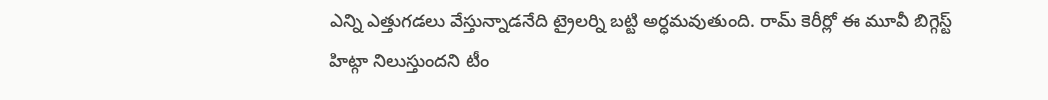ఎన్ని ఎత్తుగడలు వేస్తున్నాడనేది ట్రైలర్ని బట్టి అర్ధమవుతుంది. రామ్ కెరీర్లో ఈ మూవీ బిగ్గెస్ట్ హిట్గా నిలుస్తుందని టీం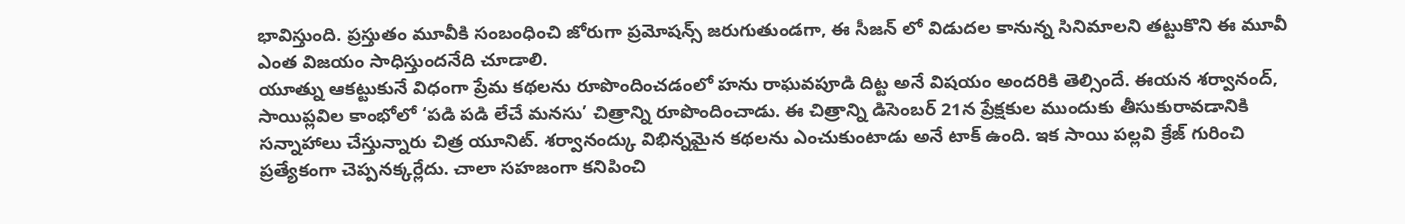భావిస్తుంది. ప్రస్తుతం మూవీకి సంబంధించి జోరుగా ప్రమోషన్స్ జరుగుతుండగా, ఈ సీజన్ లో విడుదల కానున్న సినిమాలని తట్టుకొని ఈ మూవీ ఎంత విజయం సాధిస్తుందనేది చూడాలి.
యూత్ను ఆకట్టుకునే విధంగా ప్రేమ కథలను రూపొందించడంలో హను రాఘవపూడి దిట్ట అనే విషయం అందరికి తెల్సిందే. ఈయన శర్వానంద్, సాయిప్లవిల కాంభోలో ‘పడి పడి లేచే మనసు’ చిత్రాన్ని రూపొందించాడు. ఈ చిత్రాన్ని డిసెంబర్ 21న ప్రేక్షకుల ముందుకు తీసుకురావడానికి సన్నాహాలు చేస్తున్నారు చిత్ర యూనిట్. శర్వానంద్కు విభిన్నమైన కథలను ఎంచుకుంటాడు అనే టాక్ ఉంది. ఇక సాయి పల్లవి క్రేజ్ గురించి ప్రత్యేకంగా చెప్పనక్కర్లేదు. చాలా సహజంగా కనిపించి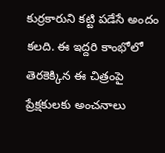కుర్రకారుని కట్టి పడేసే అందం కలది. ఈ ఇద్దరి కాంభోలో తెరకెక్కిన ఈ చిత్రంపై ప్రేక్షకులకు అంచనాలు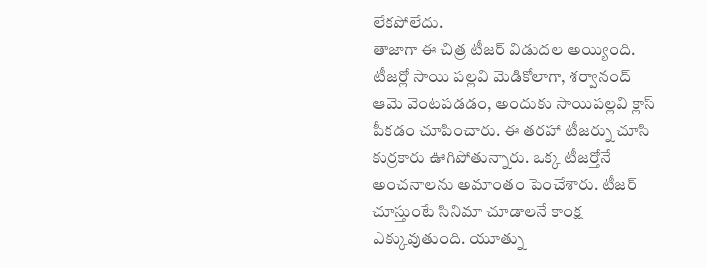లేకపోలేదు.
తాజాగా ఈ చిత్ర టీజర్ విడుదల అయ్యింది. టీజర్లో సాయి పల్లవి మెడికోలాగా, శర్వానంద్ ఆమె వెంటపడడం, అందుకు సాయిపల్లవి క్లాస్ పీకడం చూపించారు. ఈ తరహా టీజర్ను చూసి కుర్రకారు ఊగిపోతున్నారు. ఒక్క టీజర్తోనే అంచనాలను అమాంతం పెంచేశారు. టీజర్ చూస్తుంటే సినిమా చూడాలనే కాంక్ష ఎక్కువుతుంది. యూత్ను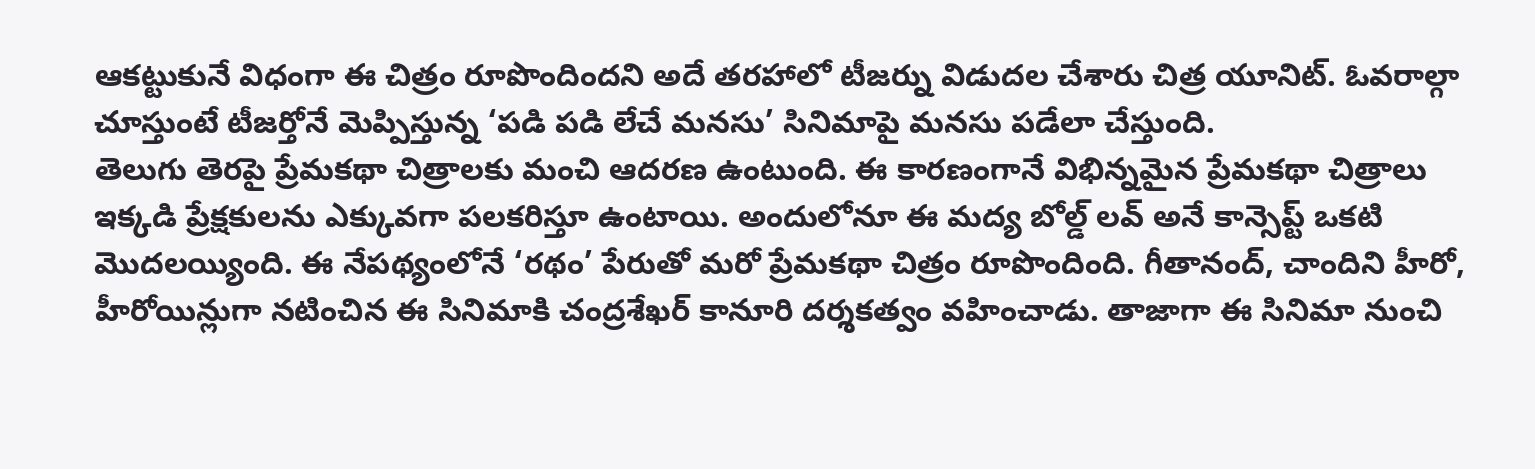ఆకట్టుకునే విధంగా ఈ చిత్రం రూపొందిందని అదే తరహాలో టీజర్ను విడుదల చేశారు చిత్ర యూనిట్. ఓవరాల్గా చూస్తుంటే టీజర్తోనే మెప్పిస్తున్న ‘పడి పడి లేచే మనసు’ సినిమాపై మనసు పడేలా చేస్తుంది.
తెలుగు తెరపై ప్రేమకథా చిత్రాలకు మంచి ఆదరణ ఉంటుంది. ఈ కారణంగానే విభిన్నమైన ప్రేమకథా చిత్రాలు ఇక్కడి ప్రేక్షకులను ఎక్కువగా పలకరిస్తూ ఉంటాయి. అందులోనూ ఈ మద్య బోల్డ్ లవ్ అనే కాన్సెప్ట్ ఒకటి మొదలయ్యింది. ఈ నేపథ్యంలోనే ‘రథం’ పేరుతో మరో ప్రేమకథా చిత్రం రూపొందింది. గీతానంద్, చాందిని హీరో, హీరోయిన్లుగా నటించిన ఈ సినిమాకి చంద్రశేఖర్ కానూరి దర్శకత్వం వహించాడు. తాజాగా ఈ సినిమా నుంచి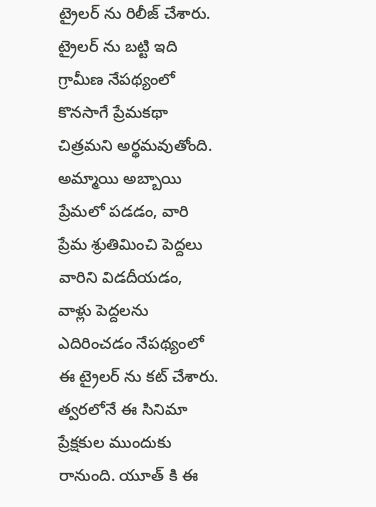ట్రైలర్ ను రిలీజ్ చేశారు. ట్రైలర్ ను బట్టి ఇది గ్రామీణ నేపథ్యంలో కొనసాగే ప్రేమకథా చిత్రమని అర్థమవుతోంది. అమ్మాయి అబ్బాయి ప్రేమలో పడడం, వారి ప్రేమ శ్రుతిమించి పెద్దలు వారిని విడదీయడం, వాళ్లు పెద్దలను ఎదిరించడం నేపథ్యంలో ఈ ట్రైలర్ ను కట్ చేశారు. త్వరలోనే ఈ సినిమా ప్రేక్షకుల ముందుకు రానుంది. యూత్ కి ఈ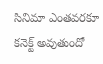సినిమా ఎంతవరకూ కనెక్ట్ అవుతుందో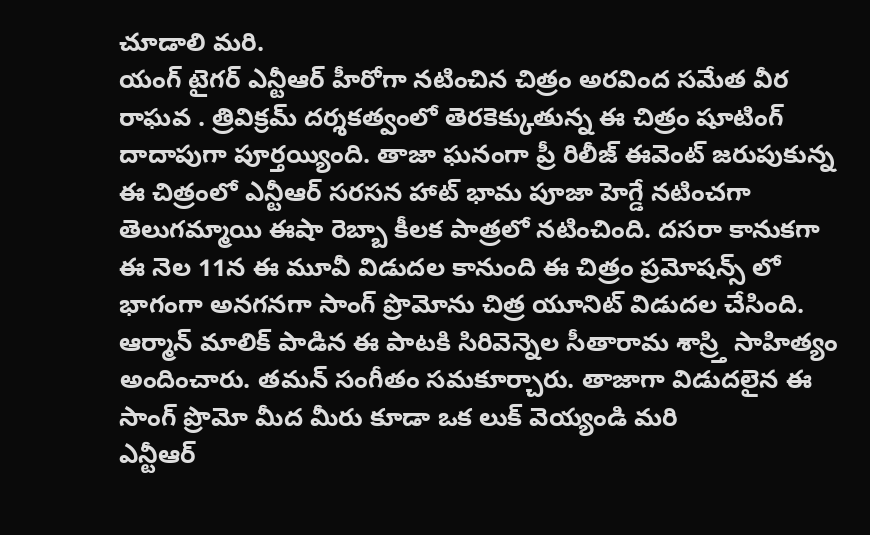చూడాలి మరి.
యంగ్ టైగర్ ఎన్టీఆర్ హీరోగా నటించిన చిత్రం అరవింద సమేత వీర రాఘవ . త్రివిక్రమ్ దర్శకత్వంలో తెరకెక్కుతున్న ఈ చిత్రం షూటింగ్ దాదాపుగా పూర్తయ్యింది. తాజా ఘనంగా ప్రీ రిలీజ్ ఈవెంట్ జరుపుకున్న ఈ చిత్రంలో ఎన్టీఆర్ సరసన హాట్ భామ పూజా హెగ్డే నటించగా తెలుగమ్మాయి ఈషా రెబ్బా కీలక పాత్రలో నటించింది. దసరా కానుకగా ఈ నెల 11న ఈ మూవీ విడుదల కానుంది ఈ చిత్రం ప్రమోషన్స్ లో భాగంగా అనగనగా సాంగ్ ప్రొమోను చిత్ర యూనిట్ విడుదల చేసింది. ఆర్మాన్ మాలిక్ పాడిన ఈ పాటకి సిరివెన్నెల సీతారామ శాస్ర్తి సాహిత్యం అందించారు. తమన్ సంగీతం సమకూర్చారు. తాజాగా విడుదలైన ఈ సాంగ్ ప్రొమో మీద మీరు కూడా ఒక లుక్ వెయ్యండి మరి
ఎన్టీఆర్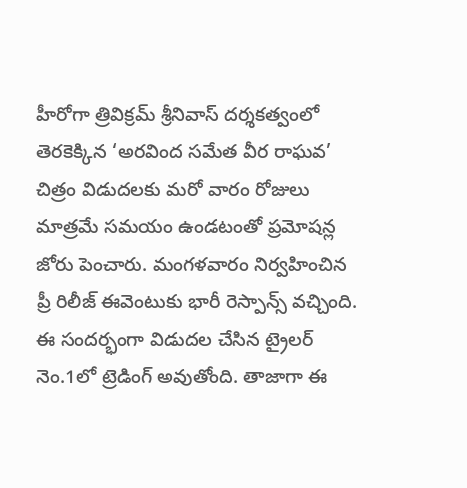హీరోగా త్రివిక్రమ్ శ్రీనివాస్ దర్శకత్వంలో తెరకెక్కిన ‘అరవింద సమేత వీర రాఘవ’ చిత్రం విడుదలకు మరో వారం రోజులు మాత్రమే సమయం ఉండటంతో ప్రమోషన్ల జోరు పెంచారు. మంగళవారం నిర్వహించిన ప్రీ రిలీజ్ ఈవెంటుకు భారీ రెస్పాన్స్ వచ్చింది. ఈ సందర్భంగా విడుదల చేసిన ట్రైలర్ నెం.1లో ట్రెడింగ్ అవుతోంది. తాజాగా ఈ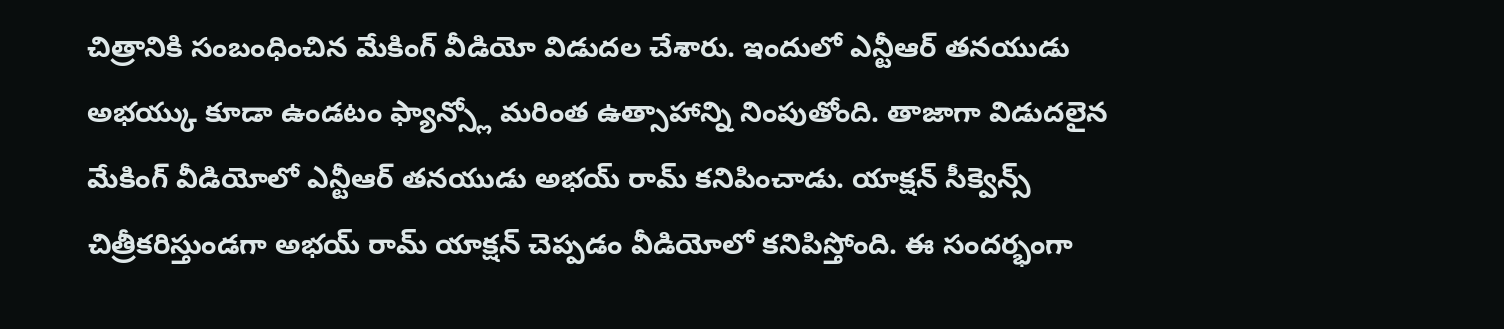చిత్రానికి సంబంధించిన మేకింగ్ వీడియో విడుదల చేశారు. ఇందులో ఎన్టీఆర్ తనయుడు అభయ్కు కూడా ఉండటం ఫ్యాన్స్లో మరింత ఉత్సాహాన్ని నింపుతోంది. తాజాగా విడుదలైన మేకింగ్ వీడియోలో ఎన్టీఆర్ తనయుడు అభయ్ రామ్ కనిపించాడు. యాక్షన్ సీక్వెన్స్ చిత్రీకరిస్తుండగా అభయ్ రామ్ యాక్షన్ చెప్పడం వీడియోలో కనిపిస్తోంది. ఈ సందర్భంగా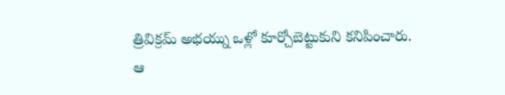త్రివిక్రమ్ అభయ్ను ఒళ్లో కూర్చోబెట్టుకుని కనిపించారు.
ఆ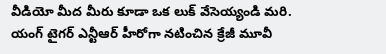వీడియో మీద మీరు కూడా ఒక లుక్ వేసెయ్యండి మరి.
యంగ్ టైగర్ ఎన్టీఆర్ హీరోగా నటించిన క్రేజీ మూవీ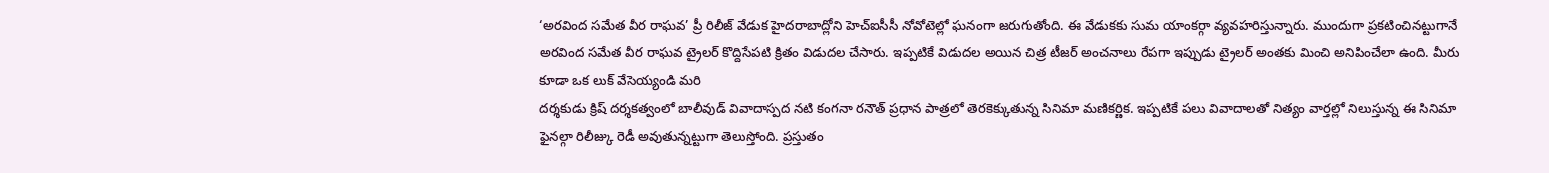‘అరవింద సమేత వీర రాఘవ’ ప్రీ రిలీజ్ వేడుక హైదరాబాద్లోని హెచ్ఐసీసీ నోవోటెల్లో ఘనంగా జరుగుతోంది. ఈ వేడుకకు సుమ యాంకర్గా వ్యవహరిస్తున్నారు. ముందుగా ప్రకటించినట్టుగానే అరవింద సమేత వీర రాఘవ ట్రైలర్ కొద్దిసేపటి క్రితం విడుదల చేసారు. ఇప్పటికే విడుదల అయిన చిత్ర టీజర్ అంచనాలు రేపగా ఇప్పుడు ట్రైలర్ అంతకు మించి అనిపించేలా ఉంది. మీరు కూడా ఒక లుక్ వేసెయ్యండి మరి
దర్శకుడు క్రిష్ దర్శకత్వంలో బాలీవుడ్ వివాదాస్పద నటి కంగనా రనౌత్ ప్రధాన పాత్రలో తెరకెక్కుతున్న సినిమా మణికర్ణిక. ఇప్పటికే పలు వివాదాలతో నిత్యం వార్తల్లో నిలుస్తున్న ఈ సినిమా ఫైనల్గా రిలీజ్కు రెడీ అవుతున్నట్టుగా తెలుస్తోంది. ప్రస్తుతం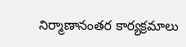నిర్మాణానంతర కార్యక్రమాలు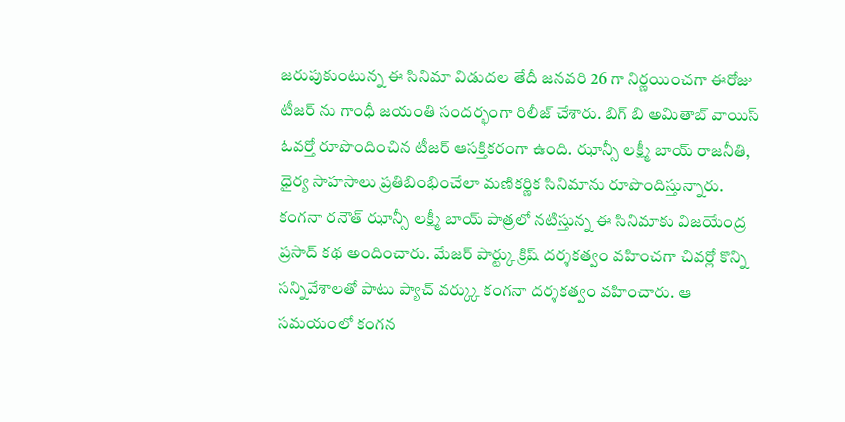జరుపుకుంటున్న ఈ సినిమా విడుదల తేదీ జనవరి 26 గా నిర్ణయించగా ఈరోజు టీజర్ ను గాంధీ జయంతి సందర్భంగా రిలీజ్ చేశారు. బిగ్ బి అమితాబ్ వాయిస్ ఓవర్తో రూపొందించిన టీజర్ ఆసక్తికరంగా ఉంది. ఝాన్సీ లక్ష్మీ బాయ్ రాజనీతి, ధైర్య సాహసాలు ప్రతిబింభించేలా మణికర్ణిక సినిమాను రూపొందిస్తున్నారు.
కంగనా రనౌత్ ఝాన్సీ లక్ష్మీ బాయ్ పాత్రలో నటిస్తున్న ఈ సినిమాకు విజయేంద్ర ప్రసాద్ కథ అందించారు. మేజర్ పార్ట్కు క్రిష్ దర్శకత్వం వహించగా చివర్లో కొన్ని సన్నివేశాలతో పాటు ప్యాచ్ వర్క్కు కంగనా దర్శకత్వం వహించారు. ఆ సమయంలో కంగన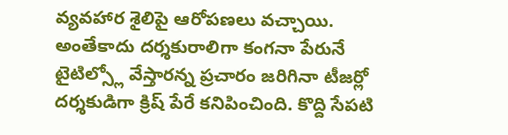వ్యవహార శైలిపై ఆరోపణలు వచ్చాయి. అంతేకాదు దర్శకురాలిగా కంగనా పేరునే టైటిల్స్లో వేస్తారన్న ప్రచారం జరిగినా టీజర్లో దర్శకుడిగా క్రిష్ పేరే కనిపించింది. కొద్ది సేపటి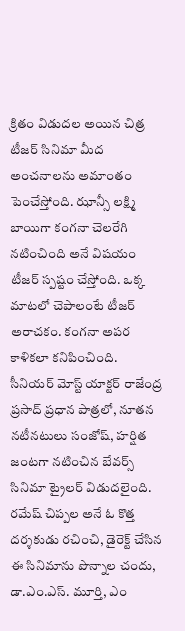క్రితం విడుదల అయిన చిత్ర టీజర్ సినిమా మీద అంచనాలను అమాంతం పెంచేస్తోంది. ఝాన్సీ లక్ష్మి బాయిగా కంగనా చెలరేగి నటించింది అనే విషయం టీజర్ స్పష్టం చేస్తోంది. ఒక్క మాటలో చెపాలంటే టీజర్ అరాచకం. కంగనా అపర కాళికలా కనిపించింది.
సీనియర్ మోస్ట్ యాక్టర్ రాజేంద్ర ప్రసాద్ ప్రధాన పాత్రలో, నూతన నటీనటులు సంజోష్, హర్షిత జంటగా నటించిన బేవర్స్ సినిమా ట్రైలర్ విడుదలైంది. రమేష్ చిప్పల అనే ఓ కొత్త దర్శకుడు రచించి, డైరెక్ట్ చేసిన ఈ సినిమాను పొన్నాల చందు, డా.ఎం.ఎస్. మూర్తి, ఎం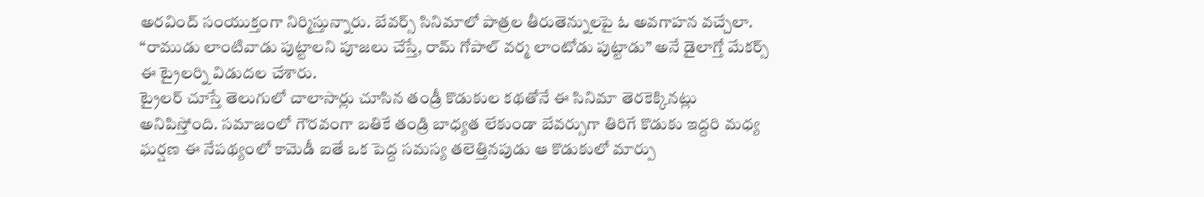అరవింద్ సంయుక్తంగా నిర్మిస్తున్నారు. బేవర్స్ సినిమాలో పాత్రల తీరుతెన్నులపై ఓ అవగాహన వచ్చేలా. “రాముడు లాంటివాడు పుట్టాలని పూజలు చేస్తే, రామ్ గోపాల్ వర్మ లాంటోడు పుట్టాడు” అనే డైలాగ్తో మేకర్స్ ఈ ట్రైలర్ని విడుదల చేశారు.
ట్రైలర్ చూస్తే తెలుగులో చాలాసార్లు చూసిన తండ్రీ కొడుకుల కథతోనే ఈ సినిమా తెరకెక్కినట్లు అనిపిస్తోంది. సమాజంలో గౌరవంగా బతికే తండ్రి బాధ్యత లేకుండా బేవర్సుగా తిరిగే కొడుకు ఇద్దరి మధ్య ఘర్షణ ఈ నేపథ్యంలో కామెడీ ఐతే ఒక పెద్ద సమస్య తలెత్తినపుడు ఆ కొడుకులో మార్పు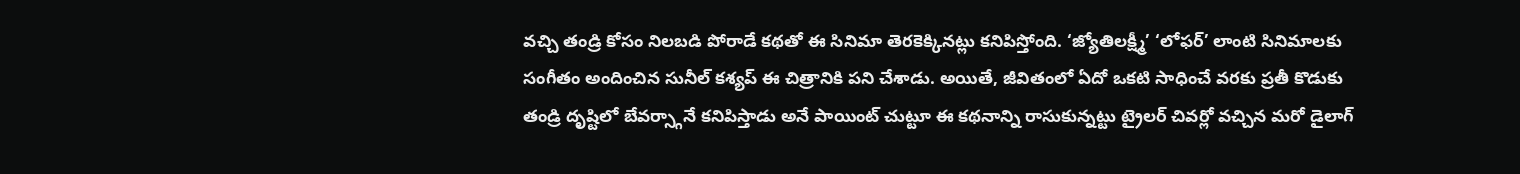వచ్చి తండ్రి కోసం నిలబడి పోరాడే కథతో ఈ సినిమా తెరకెక్కినట్లు కనిపిస్తోంది. ‘జ్యోతిలక్ష్మీ’ ‘లోఫర్’ లాంటి సినిమాలకు సంగీతం అందించిన సునీల్ కశ్యప్ ఈ చిత్రానికి పని చేశాడు. అయితే, జీవితంలో ఏదో ఒకటి సాధించే వరకు ప్రతీ కొడుకు తండ్రి దృష్టిలో బేవర్స్గానే కనిపిస్తాడు అనే పాయింట్ చుట్టూ ఈ కథనాన్ని రాసుకున్నట్టు ట్రైలర్ చివర్లో వచ్చిన మరో డైలాగ్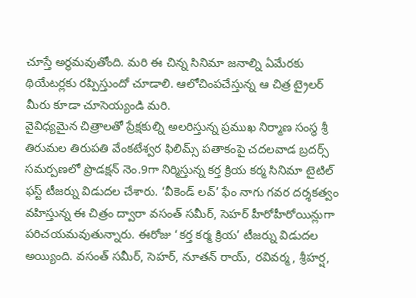చూస్తే అర్థమవుతోంది. మరి ఈ చిన్న సినిమా జనాల్ని ఏమేరకు థియేటర్లకు రప్పిస్తుందో చూడాలి. ఆలోచింపచేస్తున్న ఆ చిత్ర ట్రైలర్ మీరు కూడా చూసెయ్యండి మరి.
వైవిధ్యమైన చిత్రాలతో ప్రేక్షకుల్ని అలరిస్తున్న ప్రముఖ నిర్మాణ సంస్థ శ్రీ తిరుమల తిరుపతి వేంకటేశ్వర ఫిలిమ్స్ పతాకంపై చదలవాడ బ్రదర్స్ సమర్పణలో ప్రొడక్షన్ నెం.9గా నిర్మిస్తున్న కర్త క్రియ కర్మ సినిమా టైటిల్ ఫస్ట్ టీజర్ను విడుదల చేశారు. ‘వీకెండ్ లవ్’ ఫేం నాగు గవర దర్శకత్వం వహిస్తున్న ఈ చిత్రం ద్వారా వసంత్ సమీర్, సెహర్ హీరోహీరోయిన్లుగా పరిచయమవుతున్నారు. ఈరోజు ‘కర్త కర్మ క్రియ’ టీజర్ను విడుదల అయ్యింది. వసంత్ సమీర్, సెహర్, నూతన్ రాయ్, రవివర్మ, శ్రీహర్ష,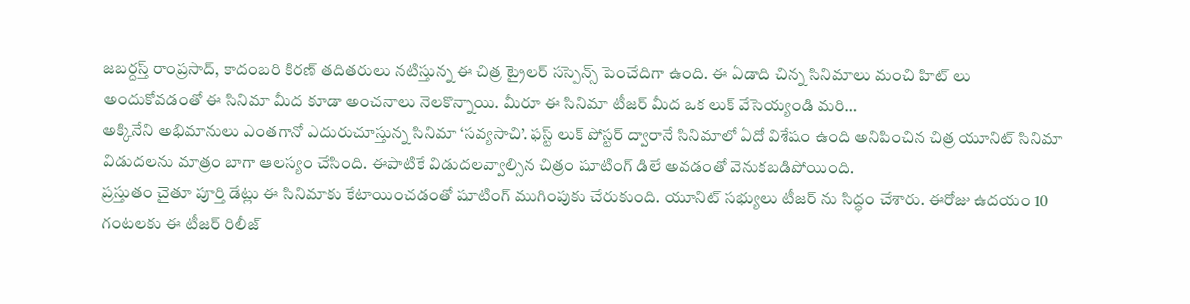జబర్దస్త్ రాంప్రసాద్, కాదంబరి కిరణ్ తదితరులు నటిస్తున్న ఈ చిత్ర ట్రైలర్ సస్పెన్స్ పెంచేదిగా ఉంది. ఈ ఏడాది చిన్న సినిమాలు మంచి హిట్ లు అందుకోవడంతో ఈ సినిమా మీద కూడా అంచనాలు నెలకొన్నాయి. మీరూ ఈ సినిమా టీజర్ మీద ఒక లుక్ వేసెయ్యండి మరి…
అక్కినేని అభిమానులు ఎంతగానో ఎదురుచూస్తున్న సినిమా ‘సవ్యసాచి’. ఫస్ట్ లుక్ పోస్టర్ ద్వారానే సినిమాలో ఏదో విశేషం ఉంది అనిపించిన చిత్ర యూనిట్ సినిమా విడుదలను మాత్రం బాగా ఆలస్యం చేసింది. ఈపాటికే విడుదలవ్వాల్సిన చిత్రం షూటింగ్ డిలే అవడంతో వెనుకబడిపోయింది.
ప్రస్తుతం చైతూ పూర్తి డేట్లు ఈ సినిమాకు కేటాయించడంతో షూటింగ్ ముగింపుకు చేరుకుంది. యూనిట్ సభ్యులు టీజర్ ను సిద్ధం చేశారు. ఈరోజు ఉదయం 10 గంటలకు ఈ టీజర్ రిలీజ్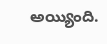అయ్యింది.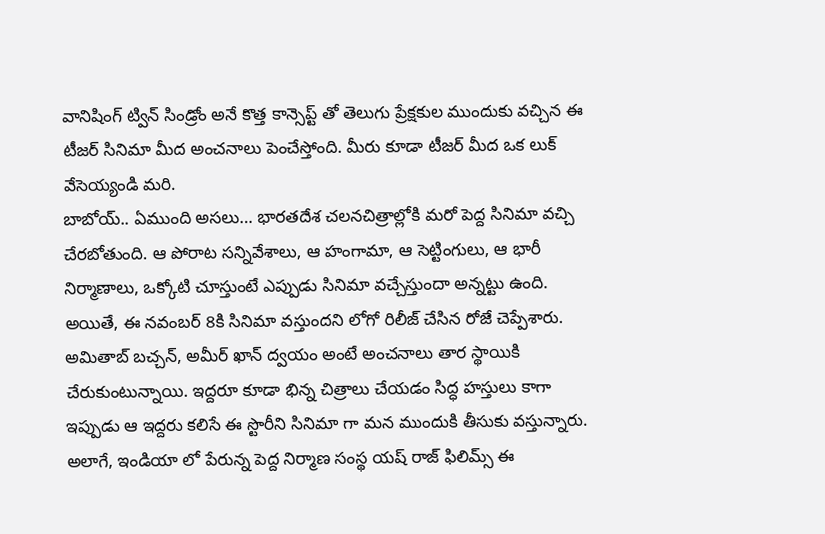వానిషింగ్ ట్విన్ సిండ్రోం అనే కొత్త కాన్సెప్ట్ తో తెలుగు ప్రేక్షకుల ముందుకు వచ్చిన ఈ టీజర్ సినిమా మీద అంచనాలు పెంచేస్తోంది. మీరు కూడా టీజర్ మీద ఒక లుక్ వేసెయ్యండి మరి.
బాబోయ్.. ఏముంది అసలు… భారతదేశ చలనచిత్రాల్లోకి మరో పెద్ద సినిమా వచ్చి చేరబోతుంది. ఆ పోరాట సన్నివేశాలు, ఆ హంగామా, ఆ సెట్టింగులు, ఆ భారీ నిర్మాణాలు, ఒక్కోటి చూస్తుంటే ఎప్పుడు సినిమా వచ్చేస్తుందా అన్నట్టు ఉంది. అయితే, ఈ నవంబర్ 8కి సినిమా వస్తుందని లోగో రిలీజ్ చేసిన రోజే చెప్పేశారు. అమితాబ్ బచ్చన్, అమీర్ ఖాన్ ద్వయం అంటే అంచనాలు తార స్థాయికి చేరుకుంటున్నాయి. ఇద్దరూ కూడా భిన్న చిత్రాలు చేయడం సిద్ధ హస్తులు కాగా ఇప్పుడు ఆ ఇద్దరు కలిసే ఈ స్టొరీని సినిమా గా మన ముందుకి తీసుకు వస్తున్నారు. అలాగే, ఇండియా లో పేరున్న పెద్ద నిర్మాణ సంస్థ యష్ రాజ్ ఫిలిమ్స్ ఈ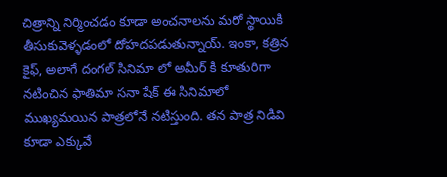చిత్రాన్ని నిర్మించడం కూడా అంచనాలను మరో స్థాయికి తీసుకువెళ్ళడంలో దోహదపడుతున్నాయ్. ఇంకా, కత్రిన కైఫ్, అలాగే దంగల్ సినిమా లో అమీర్ కి కూతురిగా నటించిన ఫాతిమా సనా షేక్ ఈ సినిమాలో ముఖ్యమయిన పాత్రలోనే నటిస్తుంది. తన పాత్ర నిడివి కూడా ఎక్కువే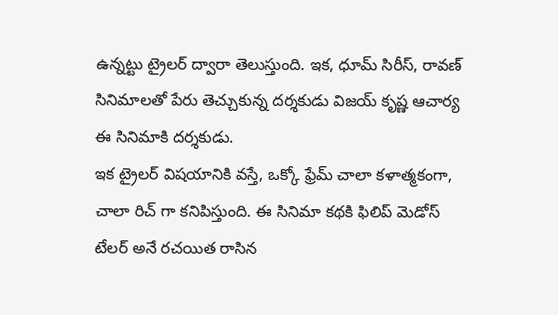ఉన్నట్టు ట్రైలర్ ద్వారా తెలుస్తుంది. ఇక, ధూమ్ సిరీస్, రావణ్ సినిమాలతో పేరు తెచ్చుకున్న దర్శకుడు విజయ్ కృష్ణ ఆచార్య ఈ సినిమాకి దర్శకుడు.
ఇక ట్రైలర్ విషయానికి వస్తే, ఒక్కో ఫ్రేమ్ చాలా కళాత్మకంగా, చాలా రిచ్ గా కనిపిస్తుంది. ఈ సినిమా కథకి ఫిలిప్ మెడోస్ టేలర్ అనే రచయిత రాసిన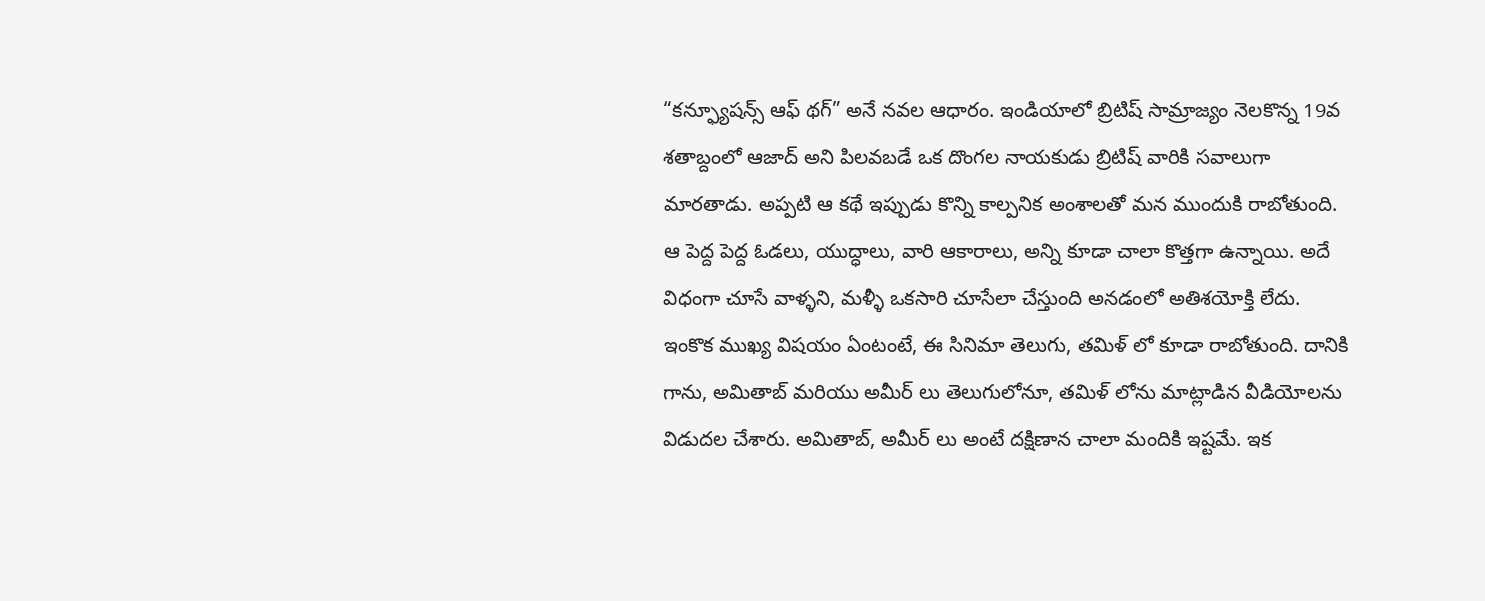“కన్ఫ్యూషన్స్ ఆఫ్ థగ్” అనే నవల ఆధారం. ఇండియాలో బ్రిటిష్ సామ్రాజ్యం నెలకొన్న 19వ శతాబ్దంలో ఆజాద్ అని పిలవబడే ఒక దొంగల నాయకుడు బ్రిటిష్ వారికి సవాలుగా మారతాడు. అప్పటి ఆ కథే ఇప్పుడు కొన్ని కాల్పనిక అంశాలతో మన ముందుకి రాబోతుంది. ఆ పెద్ద పెద్ద ఓడలు, యుద్ధాలు, వారి ఆకారాలు, అన్ని కూడా చాలా కొత్తగా ఉన్నాయి. అదే విధంగా చూసే వాళ్ళని, మళ్ళీ ఒకసారి చూసేలా చేస్తుంది అనడంలో అతిశయోక్తి లేదు. ఇంకొక ముఖ్య విషయం ఏంటంటే, ఈ సినిమా తెలుగు, తమిళ్ లో కూడా రాబోతుంది. దానికి గాను, అమితాబ్ మరియు అమీర్ లు తెలుగులోనూ, తమిళ్ లోను మాట్లాడిన వీడియోలను విడుదల చేశారు. అమితాబ్, అమీర్ లు అంటే దక్షిణాన చాలా మందికి ఇష్టమే. ఇక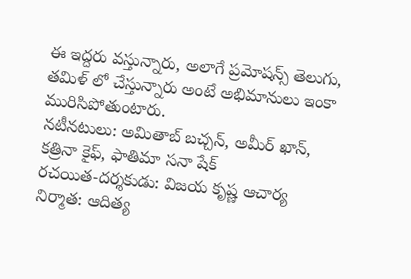ఈ ఇద్దరు వస్తున్నారు, అలాగే ప్రమోషన్స్ తెలుగు, తమిళ్ లో చేస్తున్నారు అంటే అభిమానులు ఇంకా మురిసిపోతుంటారు.
నటీనటులు: అమితాబ్ బచ్చన్, అమీర్ ఖాన్, కత్రినా కైఫ్, ఫాతిమా సనా షేక్
రచయిత-దర్శకుడు: విజయ కృష్ణ ఆచార్య
నిర్మాత: ఆదిత్య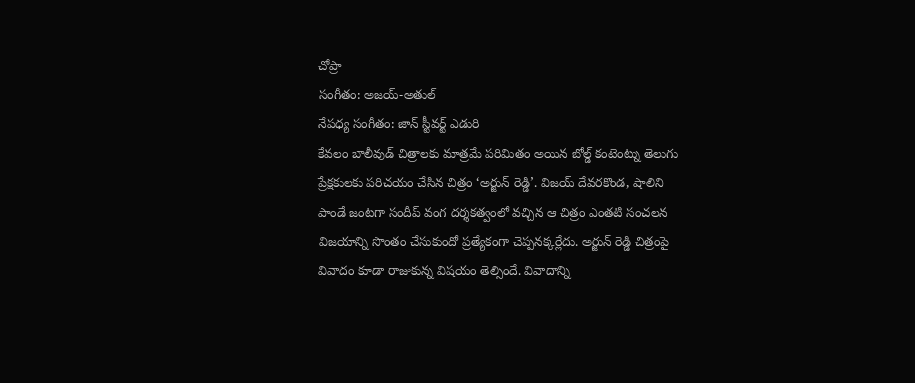చోప్రా
సంగీతం: అజయ్-అతుల్
నేపధ్య సంగీతం: జాన్ స్టీవర్ట్ ఎడురి
కేవలం బాలీవుడ్ చిత్రాలకు మాత్రమే పరిమితం అయిన బోల్డ్ కంటెంట్ను తెలుగు ప్రేక్షకులకు పరిచయం చేసిన చిత్రం ‘అర్జున్ రెడ్డి’. విజయ్ దేవరకొండ, షాలిని పాండే జంటగా సందీప్ వంగ దర్శకత్వంలో వచ్చిన ఆ చిత్రం ఎంతటి సంచలన విజయాన్ని సొంతం చేసుకుందో ప్రత్యేకంగా చెప్పనక్కర్లేదు. అర్జున్ రెడ్డి చిత్రంపై వివాదం కూడా రాజుకున్న విషయం తెల్సిందే. వివాదాన్ని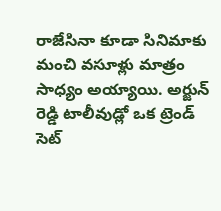రాజేసినా కూడా సినిమాకు మంచి వసూళ్లు మాత్రం సాధ్యం అయ్యాయి. అర్జున్ రెడ్డి టాలీవుడ్లో ఒక ట్రెండ్ సెట్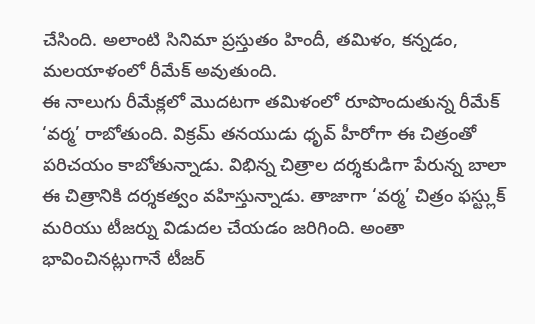చేసింది. అలాంటి సినిమా ప్రస్తుతం హిందీ, తమిళం, కన్నడం, మలయాళంలో రీమేక్ అవుతుంది.
ఈ నాలుగు రీమేక్లలో మొదటగా తమిళంలో రూపొందుతున్న రీమేక్ ‘వర్మ’ రాబోతుంది. విక్రమ్ తనయుడు ధృవ్ హీరోగా ఈ చిత్రంతో పరిచయం కాబోతున్నాడు. విభిన్న చిత్రాల దర్శకుడిగా పేరున్న బాలా ఈ చిత్రానికి దర్శకత్వం వహిస్తున్నాడు. తాజాగా ‘వర్మ’ చిత్రం ఫస్ట్లుక్ మరియు టీజర్ను విడుదల చేయడం జరిగింది. అంతా భావించినట్లుగానే టీజర్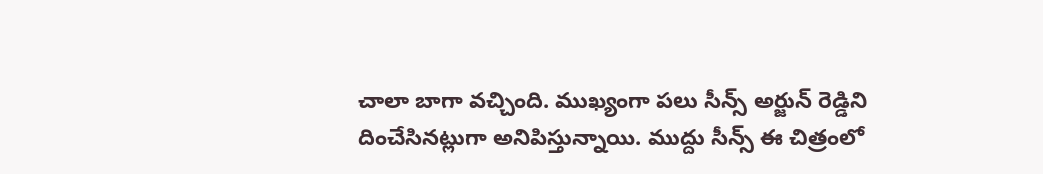చాలా బాగా వచ్చింది. ముఖ్యంగా పలు సీన్స్ అర్జున్ రెడ్డిని దించేసినట్లుగా అనిపిస్తున్నాయి. ముద్దు సీన్స్ ఈ చిత్రంలో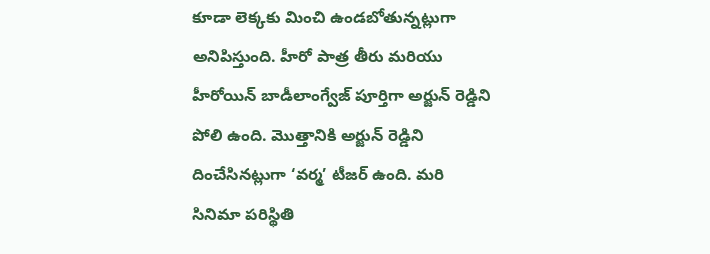కూడా లెక్కకు మించి ఉండబోతున్నట్లుగా అనిపిస్తుంది. హీరో పాత్ర తీరు మరియు హీరోయిన్ బాడీలాంగ్వేజ్ పూర్తిగా అర్జున్ రెడ్డిని పోలి ఉంది. మొత్తానికి అర్జున్ రెడ్డిని దించేసినట్లుగా ‘వర్మ’ టీజర్ ఉంది. మరి సినిమా పరిస్థితి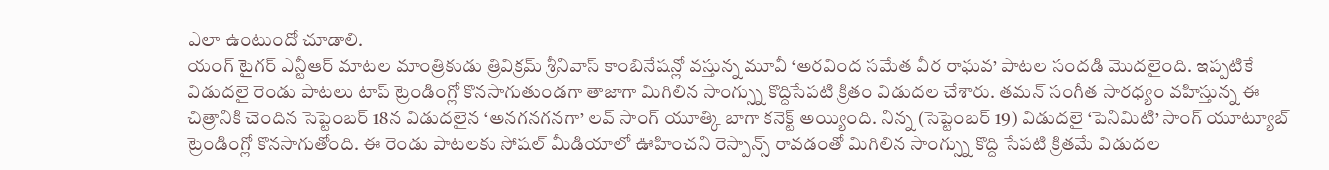ఎలా ఉంటుందో చూడాలి.
యంగ్ టైగర్ ఎన్టీఆర్ మాటల మాంత్రికుడు త్రివిక్రమ్ శ్రీనివాస్ కాంబినేషన్లో వస్తున్న మూవీ ‘అరవింద సమేత వీర రాఘవ’ పాటల సందడి మొదలైంది. ఇప్పటికే విడుదలై రెండు పాటలు టాప్ ట్రెండింగ్లో కొనసాగుతుండగా తాజాగా మిగిలిన సాంగ్స్ను కొద్దిసేపటి క్రితం విడుదల చేశారు. తమన్ సంగీత సారధ్యం వహిస్తున్న ఈ చిత్రానికి చెందిన సెప్టెంబర్ 18న విడుదలైన ‘అనగనగనగా’ లవ్ సాంగ్ యూత్కి బాగా కనెక్ట్ అయ్యింది. నిన్న (సెప్టెంబర్ 19) విడుదలై ‘పెనిమిటి’ సాంగ్ యూట్యూబ్ ట్రెండింగ్లో కొనసాగుతోంది. ఈ రెండు పాటలకు సోషల్ మీడియాలో ఊహించని రెస్పాన్స్ రావడంతో మిగిలిన సాంగ్స్ను కొద్ది సేపటి క్రితమే విడుదల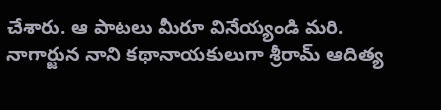చేశారు. ఆ పాటలు మీరూ వినేయ్యండి మరి.
నాగార్జున నాని కథానాయకులుగా శ్రీరామ్ ఆదిత్య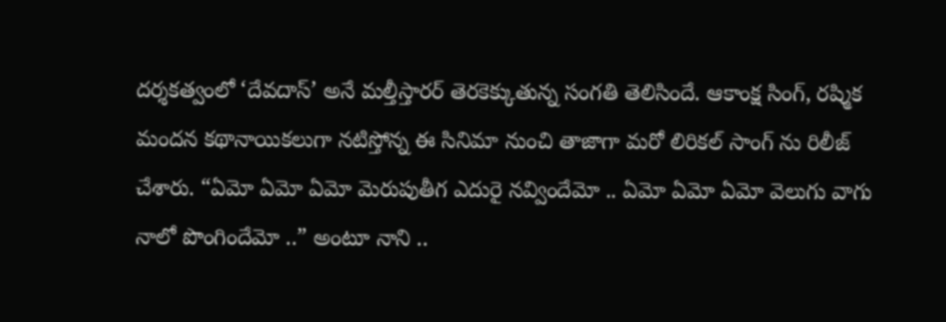దర్శకత్వంలో ‘దేవదాస్’ అనే మల్తీస్తారర్ తెరకెక్కుతున్న సంగతి తెలిసిందే. ఆకాంక్ష సింగ్, రష్మిక మందన కథానాయికలుగా నటిస్తోన్న ఈ సినిమా నుంచి తాజాగా మరో లిరికల్ సాంగ్ ను రిలీజ్ చేశారు. “ఏమో ఏమో ఏమో మెరుపుతీగ ఎదురై నవ్విందేమో .. ఏమో ఏమో ఏమో వెలుగు వాగు నాలో పొంగిందేమో ..” అంటూ నాని ..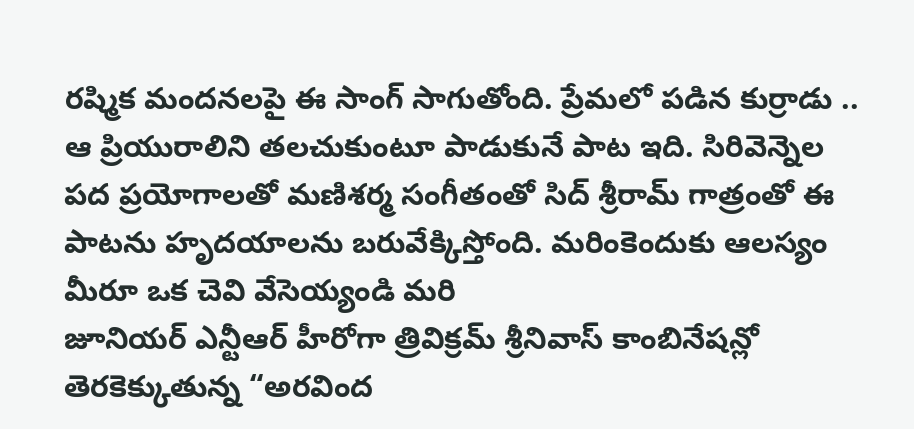రష్మిక మందనలపై ఈ సాంగ్ సాగుతోంది. ప్రేమలో పడిన కుర్రాడు .. ఆ ప్రియురాలిని తలచుకుంటూ పాడుకునే పాట ఇది. సిరివెన్నెల పద ప్రయోగాలతో మణిశర్మ సంగీతంతో సిద్ శ్రీరామ్ గాత్రంతో ఈ పాటను హృదయాలను బరువేక్కిస్తోంది. మరింకెందుకు ఆలస్యం మీరూ ఒక చెవి వేసెయ్యండి మరి
జూనియర్ ఎన్టీఆర్ హీరోగా త్రివిక్రమ్ శ్రీనివాస్ కాంబినేషన్లో తెరకెక్కుతున్న “అరవింద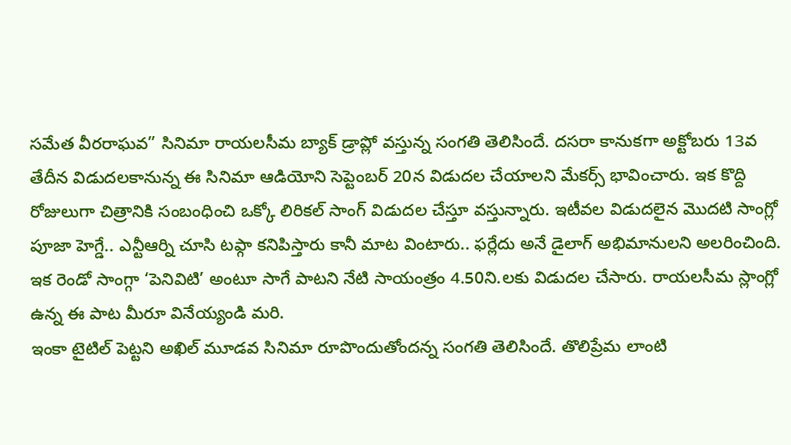సమేత వీరరాఘవ” సినిమా రాయలసీమ బ్యాక్ డ్రాప్లో వస్తున్న సంగతి తెలిసిందే. దసరా కానుకగా అక్టోబరు 13వ తేదీన విడుదలకానున్న ఈ సినిమా ఆడియోని సెప్టెంబర్ 20న విడుదల చేయాలని మేకర్స్ భావించారు. ఇక కొద్ది రోజులుగా చిత్రానికి సంబంధించి ఒక్కో లిరికల్ సాంగ్ విడుదల చేస్తూ వస్తున్నారు. ఇటీవల విడుదలైన మొదటి సాంగ్లో పూజా హెగ్డే.. ఎన్టీఆర్ని చూసి టఫ్గా కనిపిస్తారు కానీ మాట వింటారు.. ఫర్లేదు అనే డైలాగ్ అభిమానులని అలరించింది. ఇక రెండో సాంగ్గా ‘పెనివిటి’ అంటూ సాగే పాటని నేటి సాయంత్రం 4.50ని.లకు విడుదల చేసారు. రాయలసీమ స్లాంగ్లో ఉన్న ఈ పాట మీరూ వినేయ్యండి మరి.
ఇంకా టైటిల్ పెట్టని అఖిల్ మూడవ సినిమా రూపొందుతోందన్న సంగతి తెలిసిందే. తొలిప్రేమ లాంటి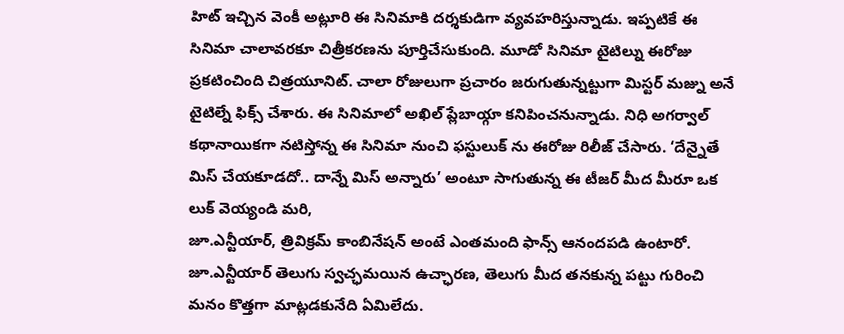హిట్ ఇచ్చిన వెంకీ అట్లూరి ఈ సినిమాకి దర్శకుడిగా వ్యవహరిస్తున్నాడు. ఇప్పటికే ఈ సినిమా చాలావరకూ చిత్రీకరణను పూర్తిచేసుకుంది. మూడో సినిమా టైటిల్ను ఈరోజు ప్రకటించింది చిత్రయూనిట్. చాలా రోజులుగా ప్రచారం జరుగుతున్నట్టుగా మిస్టర్ మజ్ను అనే టైటిల్నే ఫిక్స్ చేశారు. ఈ సినిమాలో అఖిల్ ప్లేబాయ్గా కనిపించనున్నాడు. నిధి అగర్వాల్ కథానాయికగా నటిస్తోన్న ఈ సినిమా నుంచి ఫస్టులుక్ ను ఈరోజు రిలీజ్ చేసారు. ‘దేన్నైతే మిస్ చేయకూడదో.. దాన్నే మిస్ అన్నారు’ అంటూ సాగుతున్న ఈ టీజర్ మీద మీరూ ఒక లుక్ వెయ్యండి మరి,
జూ.ఎన్టీయార్, త్రివిక్రమ్ కాంబినేషన్ అంటే ఎంతమంది ఫాన్స్ ఆనందపడి ఉంటారో. జూ.ఎన్టీయార్ తెలుగు స్వచ్ఛమయిన ఉచ్ఛారణ, తెలుగు మీద తనకున్న పట్టు గురించి మనం కొత్తగా మాట్లడకునేది ఏమిలేదు.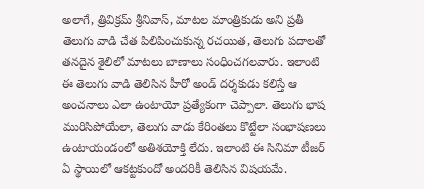అలాగే, త్రివిక్రమ్ శ్రీనివాస్, మాటల మాంత్రికుడు అని ప్రతీ తెలుగు వాడి చేత పిలిపించుకున్న రచయిత, తెలుగు పదాలతో తనదైన శైలిలో మాటలు బాణాలు సంధించగలవారు. ఇలాంటి ఈ తెలుగు వాడి తెలిసిన హీరో అండ్ దర్శకుడు కలిస్తే ఆ అంచనాలు ఎలా ఉంటాయో ప్రత్యేకంగా చెప్పాలా. తెలుగు భాష మురిసిపోయేలా, తెలుగు వాడు కేరింతలు కొట్టేలా సంభాషణలు ఉంటాయండంలో అతిశయోక్తి లేదు. ఇలాంటి ఈ సినిమా టీజర్ ఏ స్థాయిలో ఆకట్టకుందో అందరికీ తెలిసిన విషయమే.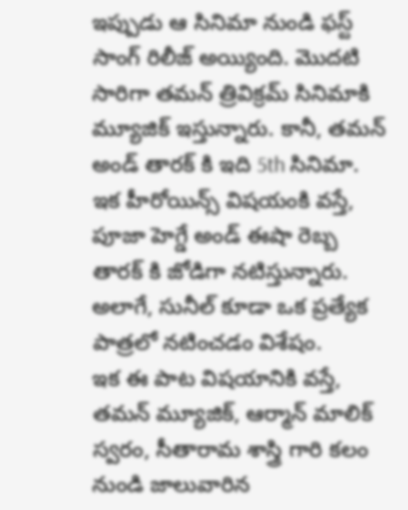ఇప్పుడు ఆ సినిమా నుండి ఫస్ట్ సాంగ్ రిలీజ్ అయ్యింది. మొదటి సారిగా తమన్ త్రివిక్రమ్ సినిమాకి మ్యూజిక్ ఇస్తున్నారు. కానీ, తమన్ అండ్ తారక్ కి ఇది 5th సినిమా. ఇక హీరోయిన్స్ విషయంకి వస్తే, పూజా హెగ్డే అండ్ ఈషా రెబ్బ తారక్ కి జోడిగా నటిస్తున్నారు. అలాగే, సునీల్ కూడా ఒక ప్రత్యేక పాత్రలో నటించడం విశేషం.
ఇక ఈ పాట విషయానికి వస్తే, తమన్ మ్యూజిక్, ఆర్మాన్ మాలిక్ స్వరం, సీతారామ శాస్త్రి గారి కలం నుండి జాలువారిన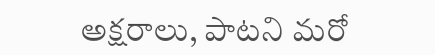అక్షరాలు, పాటని మరో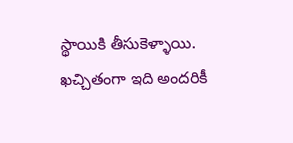స్థాయికి తీసుకెళ్ళాయి. ఖచ్చితంగా ఇది అందరికీ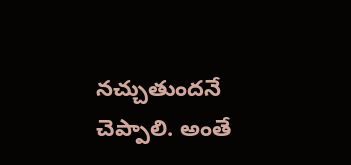నచ్చుతుందనే చెప్పాలి. అంతే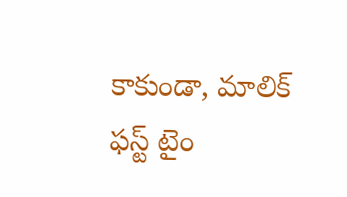కాకుండా, మాలిక్ ఫస్ట్ టైం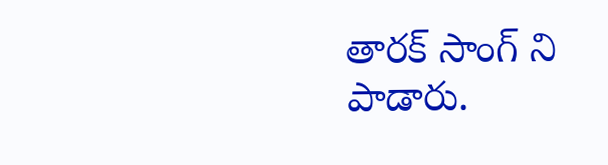తారక్ సాంగ్ ని పాడారు.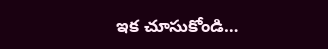ఇక చూసుకోండి…